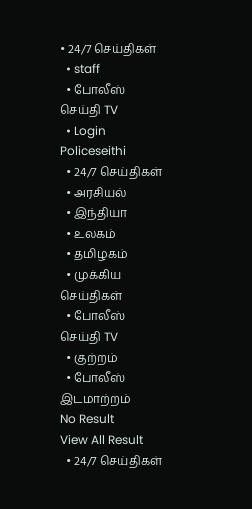• 24/7 செய்திகள்
  • staff
  • போலீஸ் செய்தி TV
  • Login
Policeseithi
  • 24/7 செய்திகள்
  • அரசியல்
  • இந்தியா
  • உலகம்
  • தமிழகம்
  • முக்கிய செய்திகள்
  • போலீஸ் செய்தி TV
  • குற்றம்
  • போலீஸ் இடமாற்றம்
No Result
View All Result
  • 24/7 செய்திகள்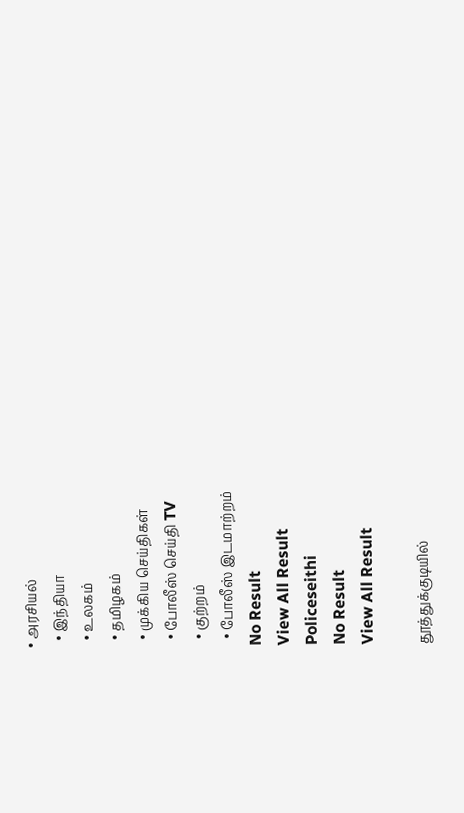• அரசியல்
  • இந்தியா
  • உலகம்
  • தமிழகம்
  • முக்கிய செய்திகள்
  • போலீஸ் செய்தி TV
  • குற்றம்
  • போலீஸ் இடமாற்றம்
No Result
View All Result
Policeseithi
No Result
View All Result

தூத்துக்குடியில்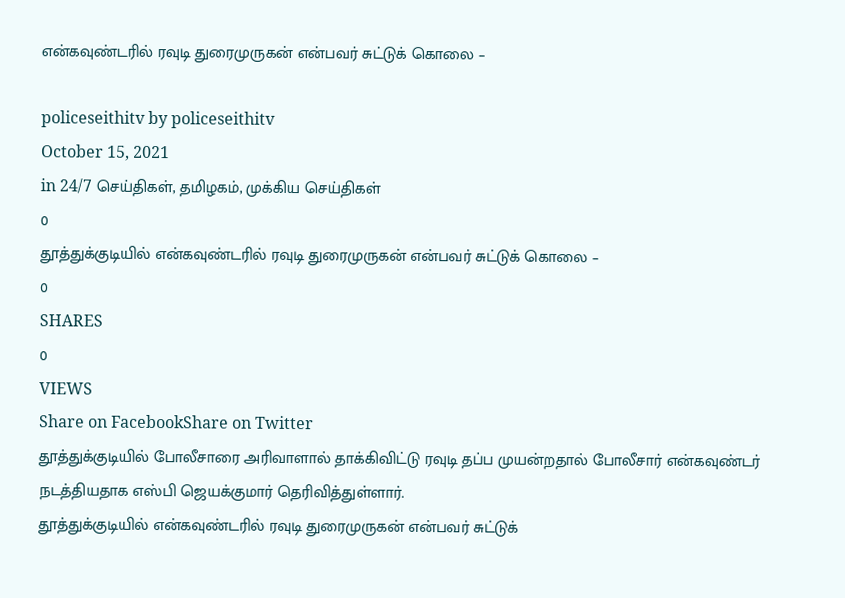என்கவுண்டரில் ரவுடி துரைமுருகன் என்பவர் சுட்டுக் கொலை –

policeseithitv by policeseithitv
October 15, 2021
in 24/7 செய்திகள், தமிழகம், முக்கிய செய்திகள்
0
தூத்துக்குடியில் என்கவுண்டரில் ரவுடி துரைமுருகன் என்பவர் சுட்டுக் கொலை –
0
SHARES
0
VIEWS
Share on FacebookShare on Twitter
தூத்துக்குடியில் போலீசாரை அரிவாளால் தாக்கிவிட்டு ரவுடி தப்ப முயன்றதால் போலீசார் என்கவுண்டர் நடத்தியதாக எஸ்பி ஜெயக்குமார் தெரிவித்துள்ளார்.
தூத்துக்குடியில் என்கவுண்டரில் ரவுடி துரைமுருகன் என்பவர் சுட்டுக்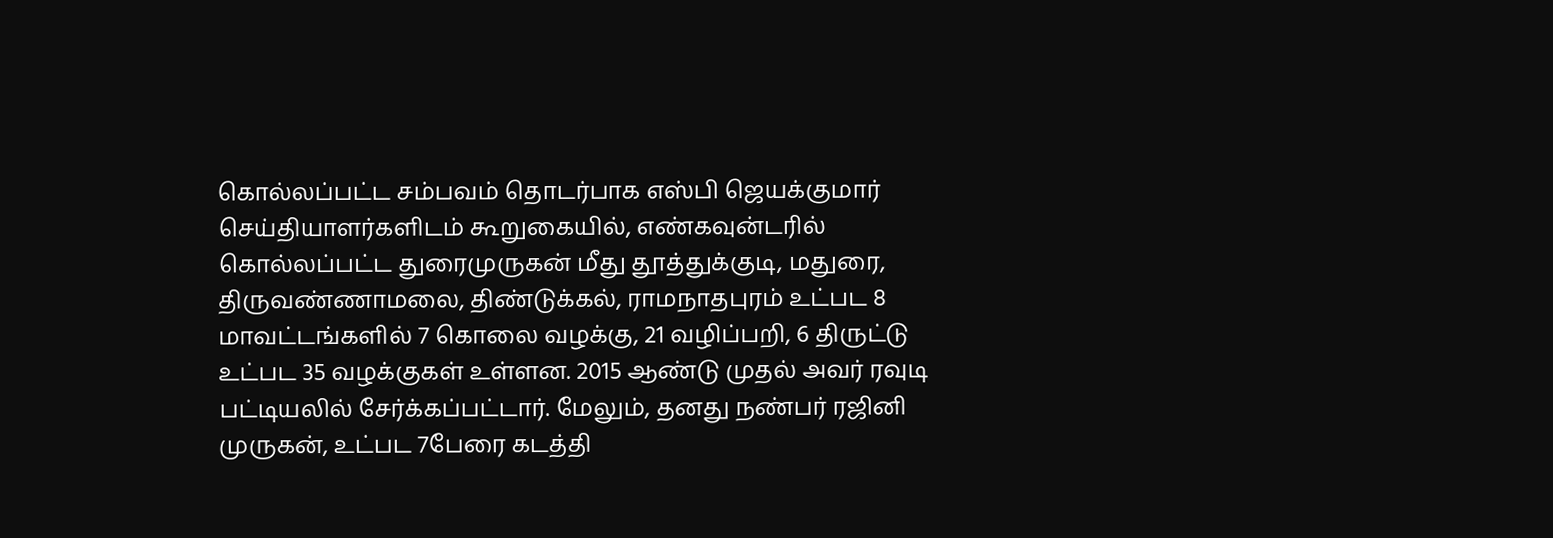கொல்லப்பட்ட சம்பவம் தொடர்பாக எஸ்பி ஜெயக்குமார் செய்தியாளர்களிடம் கூறுகையில், எண்கவுன்டரில் கொல்லப்பட்ட துரைமுருகன் மீது தூத்துக்குடி, மதுரை, திருவண்ணாமலை, திண்டுக்கல், ராமநாதபுரம் உட்பட 8 மாவட்டங்களில் 7 கொலை வழக்கு, 21 வழிப்பறி, 6 திருட்டு உட்பட 35 வழக்குகள் உள்ளன. 2015 ஆண்டு முதல் அவர் ரவுடி பட்டியலில் சேர்க்கப்பட்டார். மேலும், தனது நண்பர் ரஜினி முருகன், உட்பட 7பேரை கடத்தி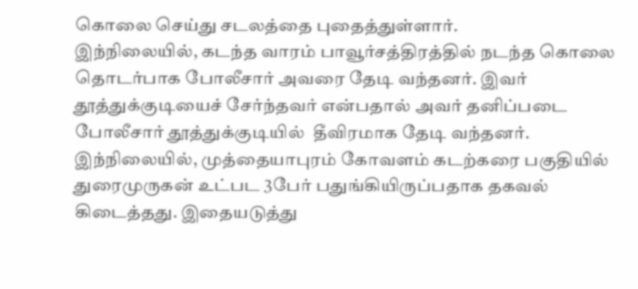கொலை செய்து சடலத்தை புதைத்துள்ளார்.
இந்நிலையில், கடந்த வாரம் பாவூர்சத்திரத்தில் நடந்த கொலை தொடர்பாக போலீசார் அவரை தேடி வந்தனர். இவர் தூத்துக்குடியைச் சேர்ந்தவர் என்பதால் அவர் தனிப்படை போலீசார் தூத்துக்குடியில்  தீவிரமாக தேடி வந்தனர். இந்நிலையில், முத்தையாபுரம் கோவளம் கடற்கரை பகுதியில் துரைமுருகன் உட்பட 3பேர் பதுங்கியிருப்பதாக தகவல் கிடைத்தது. இதையடுத்து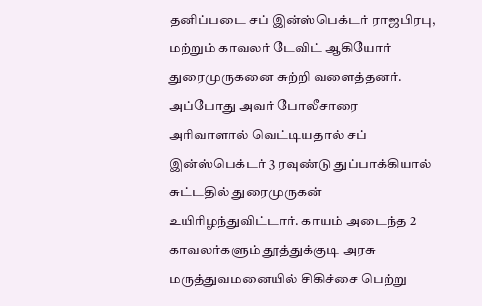தனிப்படை சப் இன்ஸ்பெக்டர் ராஜபிரபு, மற்றும் காவலர் டேவிட் ஆகியோர் துரைமுருகனை சுற்றி வளைத்தனர். அப்போது அவர் போலீசாரை அரிவாளால் வெட்டியதால் சப் இன்ஸ்பெக்டர் 3 ரவுண்டு துப்பாக்கியால் சுட்டதில் துரைமுருகன் உயிரிழந்துவிட்டார். காயம் அடைந்த 2 காவலர்களும் தூத்துக்குடி அரசு மருத்துவமனையில் சிகிச்சை பெற்று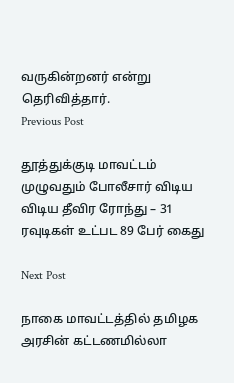வருகின்றனர் என்று தெரிவித்தார்.
Previous Post

தூத்துக்குடி மாவட்டம் முழுவதும் போலீசார் விடிய விடிய தீவிர ரோந்து – 31 ரவுடிகள் உட்பட 89 பேர் கைது

Next Post

நாகை மாவட்டத்தில் தமிழக அரசின் கட்டணமில்லா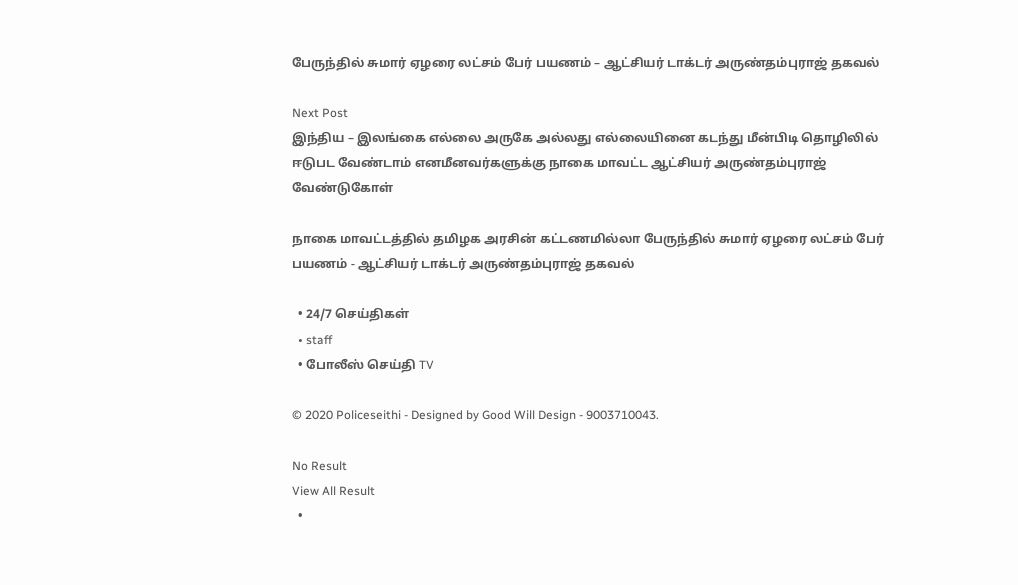பேருந்தில் சுமார் ஏழரை லட்சம் பேர் பயணம் – ஆட்சியர் டாக்டர் அருண்தம்புராஜ் தகவல்

Next Post
இந்திய – இலங்கை எல்லை அருகே அல்லது எல்லையினை கடந்து மீன்பிடி தொழிலில் ஈடுபட வேண்டாம் எனமீனவர்களுக்கு நாகை மாவட்ட ஆட்சியர் அருண்தம்புராஜ் வேண்டுகோள்

நாகை மாவட்டத்தில் தமிழக அரசின் கட்டணமில்லா பேருந்தில் சுமார் ஏழரை லட்சம் பேர் பயணம் - ஆட்சியர் டாக்டர் அருண்தம்புராஜ் தகவல்

  • 24/7 செய்திகள்
  • staff
  • போலீஸ் செய்தி TV

© 2020 Policeseithi - Designed by Good Will Design - 9003710043.

No Result
View All Result
  •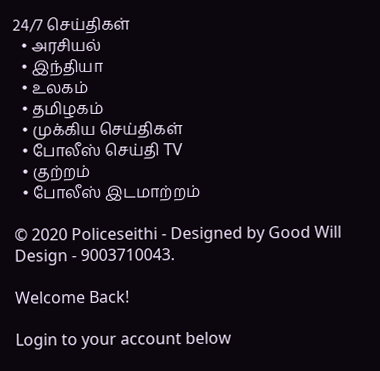24/7 செய்திகள்
  • அரசியல்
  • இந்தியா
  • உலகம்
  • தமிழகம்
  • முக்கிய செய்திகள்
  • போலீஸ் செய்தி TV
  • குற்றம்
  • போலீஸ் இடமாற்றம்

© 2020 Policeseithi - Designed by Good Will Design - 9003710043.

Welcome Back!

Login to your account below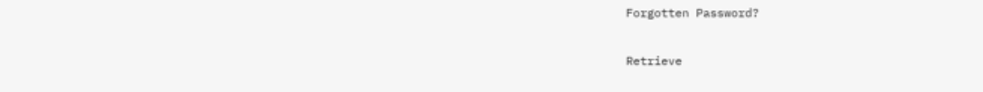Forgotten Password?

Retrieve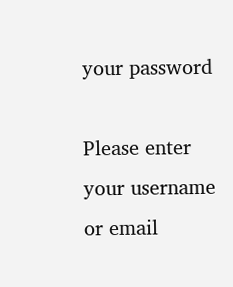your password

Please enter your username or email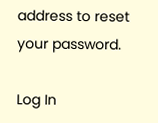address to reset your password.

Log In